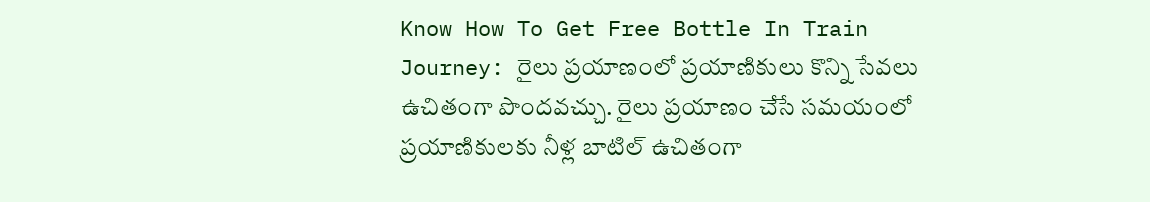Know How To Get Free Bottle In Train Journey: రైలు ప్రయాణంలో ప్రయాణికులు కొన్ని సేవలు ఉచితంగా పొందవచ్చు. రైలు ప్రయాణం చేసే సమయంలో ప్రయాణికులకు నీళ్ల బాటిల్ ఉచితంగా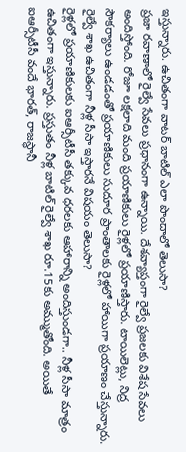ఇస్తున్నారు. ఉచితంగా వాటర్ బాటిల్ ఎలా పొందాలో తెలుసా?
ప్రజా రవాణాలో రైల్వే సేవలు ప్రధానంగా ఉన్నాయి. దేశవ్యాప్తంగా రైల్వే ప్రజలకు విశేష సేవలు అందిస్తోంది. రోజూ లక్షలాది మంది ప్రయాణికులు రైళ్లలో ప్రయాణిస్తారు. టాయిలెట్లు, నిద్ర సౌకర్యాలు ఉండడంతో ప్రయాణికులు సుదూర ప్రాంతాలకు రైళ్లలో హాయిగా ప్రయాణం చేస్తున్నారు. రైల్వే శాఖ ఉచితంగా నీళ్ల సీసా ఇస్తారనే విషయం తెలుసా?
రైళ్లలో ప్రయాణికులకు ఐఆర్సీటీసీ తక్కువ ధరలకు ఆహారాన్ని అందిస్తుండగా.. నీళ్ల సీసా మాత్రం ఉచితంగా ఇస్తున్నారు. ప్రస్తుతం నీళ్ల బాటిల్ రైల్వే శాఖ రూ.15కు అమ్ముతోంది. అయితే ఐఆర్సీటీసీ వందే భారత్, రాజస్థానీ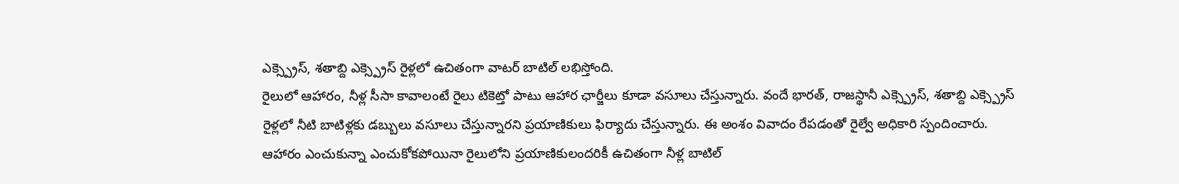ఎక్స్ప్రెస్, శతాబ్ది ఎక్స్ప్రెస్ రైళ్లలో ఉచితంగా వాటర్ బాటిల్ లభిస్తోంది.
రైలులో ఆహారం, నీళ్ల సీసా కావాలంటే రైలు టికెట్తో పాటు ఆహార ఛార్జీలు కూడా వసూలు చేస్తున్నారు. వందే భారత్, రాజస్థానీ ఎక్స్ప్రెస్, శతాబ్ది ఎక్స్ప్రెస్ రైళ్లలో నీటి బాటిళ్లకు డబ్బులు వసూలు చేస్తున్నారని ప్రయాణికులు ఫిర్యాదు చేస్తున్నారు. ఈ అంశం వివాదం రేపడంతో రైల్వే అధికారి స్పందించారు.
ఆహారం ఎంచుకున్నా ఎంచుకోకపోయినా రైలులోని ప్రయాణికులందరికీ ఉచితంగా నీళ్ల బాటిల్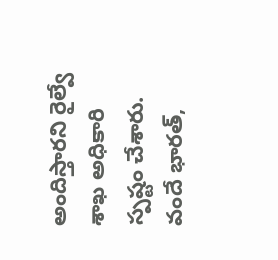అందిస్తారని రైల్వే శాఖ అధికారి స్పష్టం చేశారు. వందే భారత్,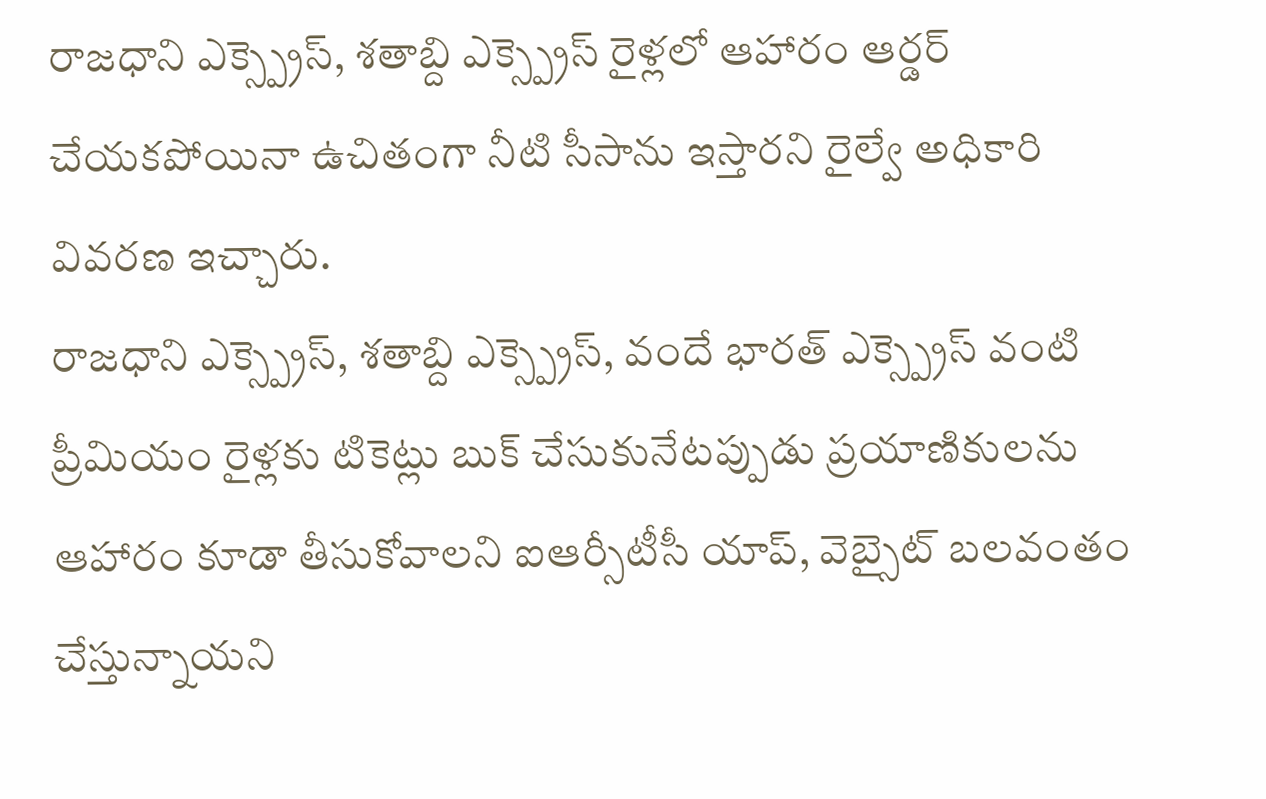రాజధాని ఎక్స్ప్రెస్, శతాబ్ది ఎక్స్ప్రెస్ రైళ్లలో ఆహారం ఆర్డర్ చేయకపోయినా ఉచితంగా నీటి సీసాను ఇస్తారని రైల్వే అధికారి వివరణ ఇచ్చారు.
రాజధాని ఎక్స్ప్రెస్, శతాబ్ది ఎక్స్ప్రెస్, వందే భారత్ ఎక్స్ప్రెస్ వంటి ప్రీమియం రైళ్లకు టికెట్లు బుక్ చేసుకునేటప్పుడు ప్రయాణికులను ఆహారం కూడా తీసుకోవాలని ఐఆర్సీటీసీ యాప్, వెబ్సైట్ బలవంతం చేస్తున్నాయని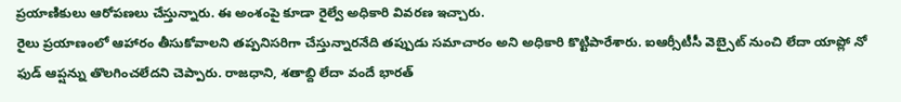ప్రయాణికులు ఆరోపణలు చేస్తున్నారు. ఈ అంశంపై కూడా రైల్వే అధికారి వివరణ ఇచ్చారు.
రైలు ప్రయాణంలో ఆహారం తీసుకోవాలని తప్పనిసరిగా చేస్తున్నారనేది తప్పుడు సమాచారం అని అధికారి కొట్టిపారేశారు. ఐఆర్సీటీసీ వెబ్సైట్ నుంచి లేదా యాప్లో నో ఫుడ్ ఆప్షన్ను తొలగించలేదని చెప్పారు. రాజధాని, శతాబ్ది లేదా వందే భారత్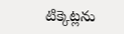టిక్కెట్లను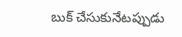బుక్ చేసుకునేటప్పుడు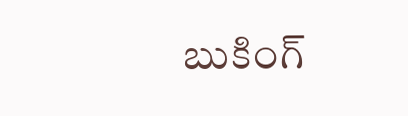బుకింగ్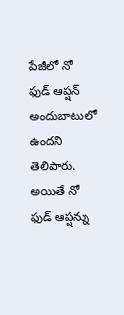పేజీలో నో ఫుడ్ ఆప్షన్ అందుబాటులో ఉందని తెలిపారు. అయితే నో ఫుడ్ ఆప్షన్ను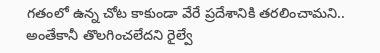గతంలో ఉన్న చోట కాకుండా వేరే ప్రదేశానికి తరలించామని.. అంతేకానీ తొలగించలేదని రైల్వే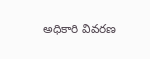అధికారి వివరణ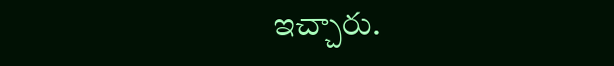ఇచ్చారు.